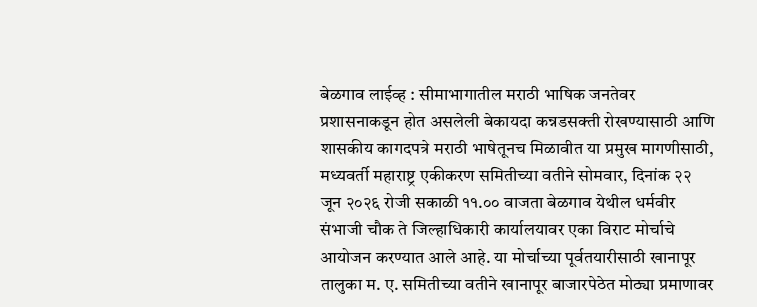बेळगाव लाईव्ह : सीमाभागातील मराठी भाषिक जनतेवर प्रशासनाकडून होत असलेली बेकायदा कन्नडसक्ती रोखण्यासाठी आणि शासकीय कागदपत्रे मराठी भाषेतूनच मिळावीत या प्रमुख मागणीसाठी, मध्यवर्ती महाराष्ट्र एकीकरण समितीच्या वतीने सोमवार, दिनांक २२ जून २०२६ रोजी सकाळी ११.०० वाजता बेळगाव येथील धर्मवीर संभाजी चौक ते जिल्हाधिकारी कार्यालयावर एका विराट मोर्चाचे आयोजन करण्यात आले आहे. या मोर्चाच्या पूर्वतयारीसाठी खानापूर तालुका म. ए. समितीच्या वतीने खानापूर बाजारपेठेत मोठ्या प्रमाणावर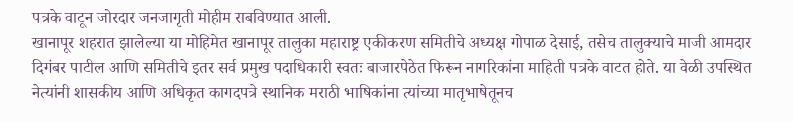पत्रके वाटून जोरदार जनजागृती मोहीम राबविण्यात आली.
खानापूर शहरात झालेल्या या मोहिमेत खानापूर तालुका महाराष्ट्र एकीकरण समितीचे अध्यक्ष गोपाळ देसाई, तसेच तालुक्याचे माजी आमदार दिगंबर पाटील आणि समितीचे इतर सर्व प्रमुख पदाधिकारी स्वतः बाजारपेठेत फिरून नागरिकांना माहिती पत्रके वाटत होते. या वेळी उपस्थित नेत्यांनी शासकीय आणि अधिकृत कागदपत्रे स्थानिक मराठी भाषिकांना त्यांच्या मातृभाषेतूनच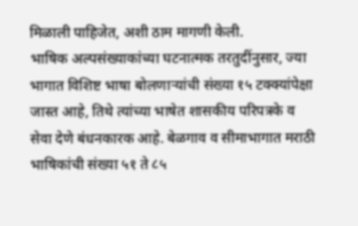मिळाली पाहिजेत, अशी ठाम मागणी केली.
भाषिक अल्पसंख्याकांच्या घटनात्मक तरतुदींनुसार, ज्या भागात विशिष्ट भाषा बोलणाऱ्यांची संख्या १५ टक्क्यांपेक्षा जास्त आहे, तिथे त्यांच्या भाषेत शासकीय परिपत्रके व सेवा देणे बंधनकारक आहे. बेळगाव व सीमाभागात मराठी भाषिकांची संख्या ५१ ते ८५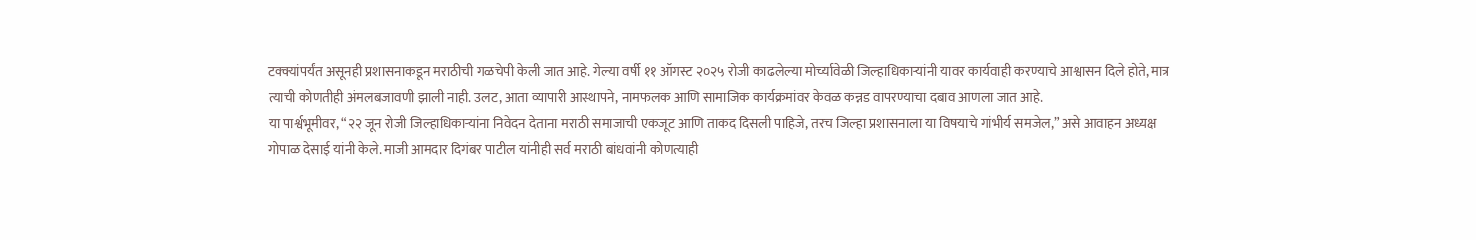टक्क्यांपर्यंत असूनही प्रशासनाकडून मराठीची गळचेपी केली जात आहे. गेल्या वर्षी ११ ऑगस्ट २०२५ रोजी काढलेल्या मोर्च्यावेळी जिल्हाधिकाऱ्यांनी यावर कार्यवाही करण्याचे आश्वासन दिले होते, मात्र त्याची कोणतीही अंमलबजावणी झाली नाही. उलट, आता व्यापारी आस्थापने, नामफलक आणि सामाजिक कार्यक्रमांवर केवळ कन्नड वापरण्याचा दबाव आणला जात आहे.
या पार्श्वभूमीवर, “२२ जून रोजी जिल्हाधिकाऱ्यांना निवेदन देताना मराठी समाजाची एकजूट आणि ताकद दिसली पाहिजे, तरच जिल्हा प्रशासनाला या विषयाचे गांभीर्य समजेल,” असे आवाहन अध्यक्ष गोपाळ देसाई यांनी केले. माजी आमदार दिगंबर पाटील यांनीही सर्व मराठी बांधवांनी कोणत्याही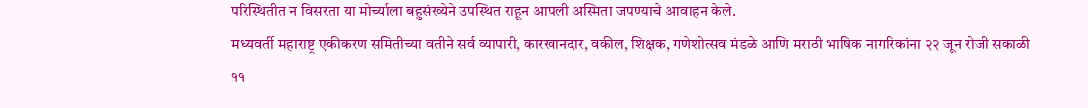परिस्थितीत न विसरता या मोर्च्याला बहुसंख्येने उपस्थित राहून आपली अस्मिता जपण्याचे आवाहन केले.
मध्यवर्ती महाराष्ट्र एकीकरण समितीच्या वतीने सर्व व्यापारी, कारखानदार, वकील, शिक्षक, गणेशोत्सव मंडळे आणि मराठी भाषिक नागरिकांना २२ जून रोजी सकाळी ११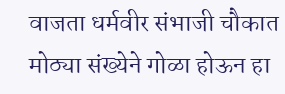वाजता धर्मवीर संभाजी चौकात मोठ्या संख्येने गोळा होऊन हा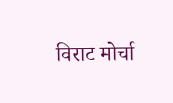विराट मोर्चा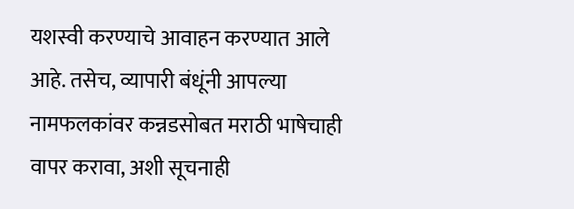यशस्वी करण्याचे आवाहन करण्यात आले आहे. तसेच, व्यापारी बंधूंनी आपल्या नामफलकांवर कन्नडसोबत मराठी भाषेचाही वापर करावा, अशी सूचनाही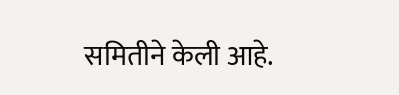समितीने केली आहे.